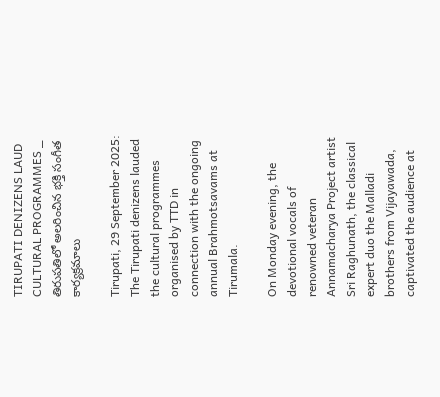TIRUPATI DENIZENS LAUD CULTURAL PROGRAMMES _ తిరుపతిలో అలరించిన భక్తి సంగీత కార్యక్రమాలు

Tirupati, 29 September 2025: The Tirupati denizens lauded the cultural programmes organised by TTD in connection with the ongoing annual Brahmotsavams at Tirumala.

On Monday evening, the devotional vocals of renowned veteran Annamacharya Project artist Sri Raghunath, the classical expert duo the Malladi brothers from Vijayawada, captivated the audience at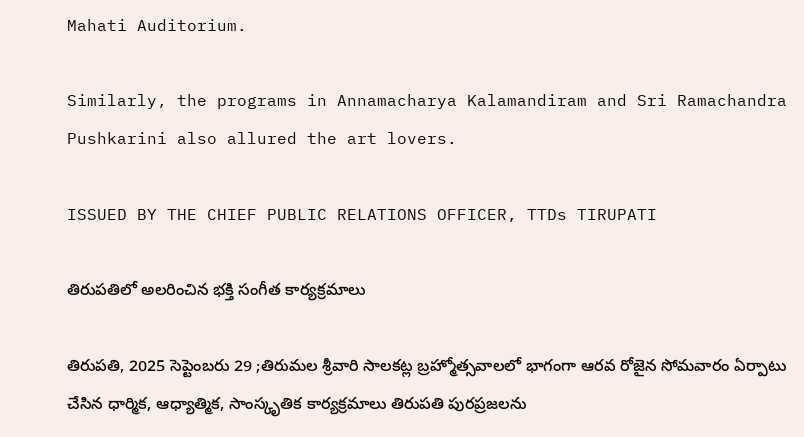Mahati Auditorium.

Similarly, the programs in Annamacharya Kalamandiram and Sri Ramachandra Pushkarini also allured the art lovers.

ISSUED BY THE CHIEF PUBLIC RELATIONS OFFICER, TTDs TIRUPATI

తిరుపతిలో అలరించిన భక్తి సంగీత కార్యక్రమాలు

తిరుపతి, 2025 సెప్టెంబరు 29 ;తిరుమల శ్రీవారి సాలకట్ల బ్రహ్మోత్సవాలలో భాగంగా ఆరవ రోజైన సోమవారం ఏర్పాటు చేసిన ధార్మిక, ఆధ్యాత్మిక, సాంస్కృతిక కార్యక్రమాలు తిరుపతి పురప్రజలను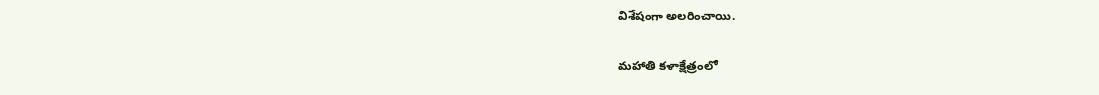విశేషంగా అలరించాయి.

మహాతి కళాక్షేత్రంలో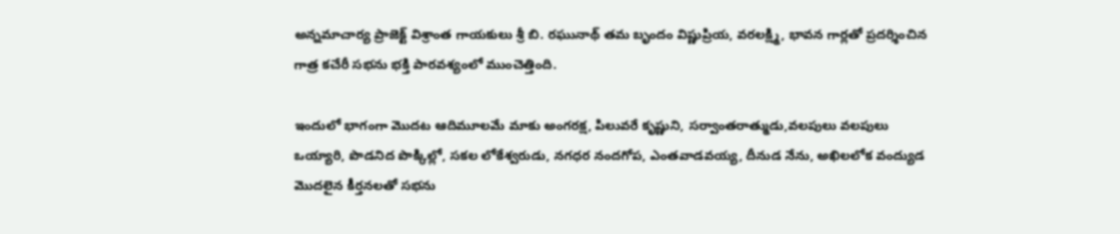అన్నమాచార్య ప్రాజెక్ట్ విశ్రాంత గాయకులు శ్రీ బి. రఘునాథ్ తమ బృందం విష్ణుప్రియ, వరలక్ష్మి, భావన గార్లతో ప్రదర్శించిన గాత్ర కచేరీ సభను భక్తి పారవశ్యంలో ముంచెత్తింది.

ఇందులో భాగంగా మొదట ఆదిమూలమే మాకు అంగరక్ష, పిలువరే కృష్ణుని, సర్వాంతరాత్ముడు,వలపులు వలపులు ఒయ్యారి, పొడనిద పొక్కిల్లో, సకల లోకేశ్వరుడు, నగధర నందగోప, ఎంతవాడవయ్య, దీనుడ నేను, అఖిలలోక వంద్యుడ మొదలైన కీర్తనలతో సభను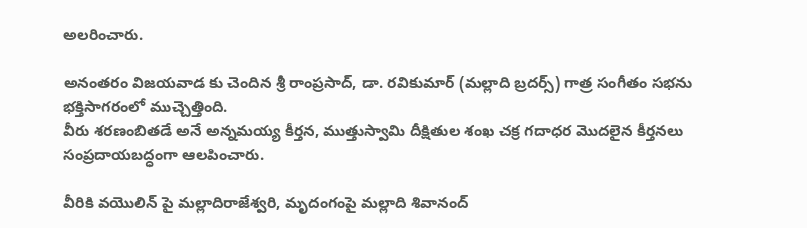అలరించారు.

అనంతరం విజయవాడ కు చెందిన శ్రీ రాంప్రసాద్, డా. రవికుమార్ (మల్లాది బ్రదర్స్) గాత్ర సంగీతం సభను భక్తిసాగరంలో ముచ్చెత్తింది.
వీరు శరణంబితడే అనే అన్నమయ్య కీర్తన, ముత్తుస్వామి దీక్షితుల శంఖ చక్ర గదాధర మొదలైన కీర్తనలు సంప్రదాయబద్ధంగా ఆలపించారు.

వీరికి వయొలిన్ పై మల్లాదిరాజేశ్వరి, మృదంగంపై మల్లాది శివానంద్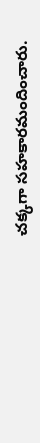చక్కగా సహకారమందించారు.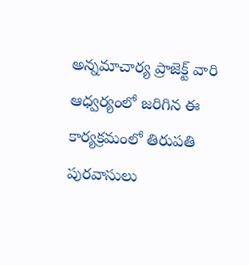అన్నమాచార్య ప్రాజెక్ట్ వారి ఆధ్వర్యంలో జరిగిన ఈ
కార్యక్రమంలో తిరుపతి పురవాసులు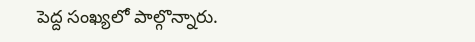పెద్ద సంఖ్యలో పాల్గొన్నారు.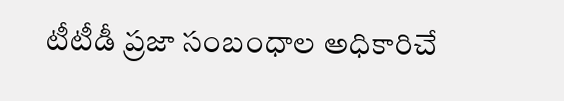టీటీడీ ప్రజా సంబంధాల అధికారిచే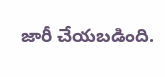జారీ చేయబడింది.